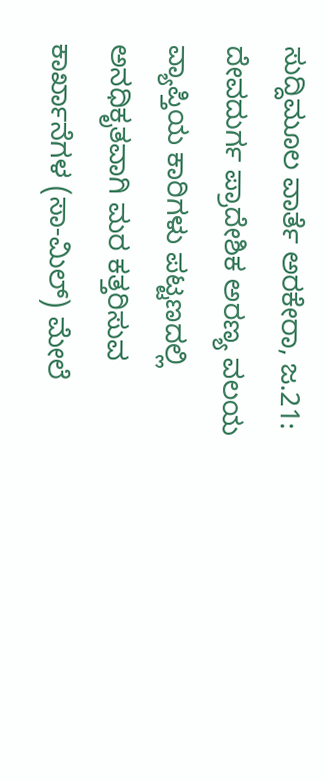ಸುದ್ದಿಮೂಲ ವಾರ್ತೆ ಅರಕೇರಾ, ಜ.21:
ದೇವದುರ್ಗ ಪ್ರಾದೇಶಿಕ ಅರಣ್ಯ ವಲಯ ವ್ಯಾಪ್ತಿಯ ಕಾರಿಗಳು ಪಟ್ಟಣದಲ್ಲಿ ಅನಧಿಕೃತವಾಗಿ ಮರ ಕತ್ತರಿಸುವ ಕಾರ್ಖಾನೆಗಳ (ಸಾ-ಮಿಲ್) ಮೇಲೆ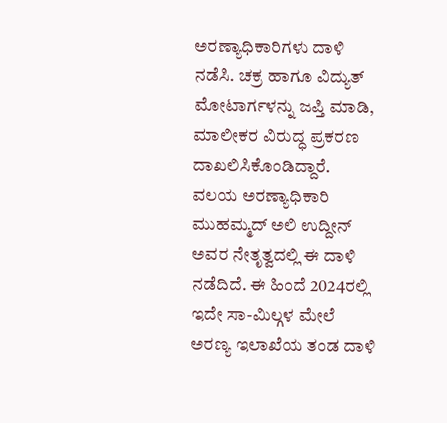ಅರಣ್ಯಾಧಿಕಾರಿಗಳು ದಾಳಿ ನಡೆಸಿ. ಚಕ್ರ ಹಾಗೂ ವಿದ್ಯುತ್ ಮೋಟಾರ್ಗಳನ್ನು ಜಪ್ತಿ ಮಾಡಿ, ಮಾಲೀಕರ ವಿರುದ್ಧ ಪ್ರಕರಣ ದಾಖಲಿಸಿಕೊಂಡಿದ್ದಾರೆ. ವಲಯ ಅರಣ್ಯಾಧಿಕಾರಿ ಮುಹಮ್ಮದ್ ಅಲಿ ಉದ್ದೀನ್ ಅವರ ನೇತೃತ್ವದಲ್ಲಿ ಈ ದಾಳಿ ನಡೆದಿದೆ. ಈ ಹಿಂದೆ 2024ರಲ್ಲಿ ಇದೇ ಸಾ-ಮಿಲ್ಗಳ ಮೇಲೆ ಅರಣ್ಯ ಇಲಾಖೆಯ ತಂಡ ದಾಳಿ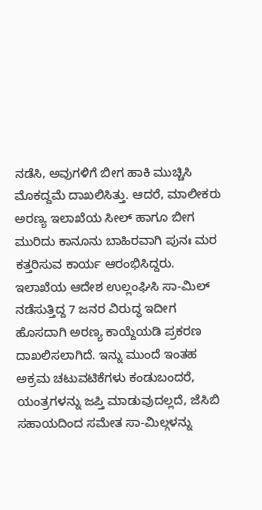ನಡೆಸಿ, ಅವುಗಳಿಗೆ ಬೀಗ ಹಾಕಿ ಮುಚ್ಚಿಸಿ ಮೊಕದ್ದಮೆ ದಾಖಲಿಸಿತ್ತು. ಆದರೆ, ಮಾಲೀಕರು ಅರಣ್ಯ ಇಲಾಖೆಯ ಸೀಲ್ ಹಾಗೂ ಬೀಗ ಮುರಿದು ಕಾನೂನು ಬಾಹಿರವಾಗಿ ಪುನಃ ಮರ ಕತ್ತರಿಸುವ ಕಾರ್ಯ ಆರಂಭಿಸಿದ್ದರು.
ಇಲಾಖೆಯ ಆದೇಶ ಉಲ್ಲಂಘಿಸಿ ಸಾ-ಮಿಲ್ ನಡೆಸುತ್ತಿದ್ದ 7 ಜನರ ವಿರುದ್ಧ ಇದೀಗ ಹೊಸದಾಗಿ ಅರಣ್ಯ ಕಾಯ್ದೆಯಡಿ ಪ್ರಕರಣ ದಾಖಲಿಸಲಾಗಿದೆ. ಇನ್ನು ಮುಂದೆ ಇಂತಹ ಅಕ್ರಮ ಚಟುವಟಿಕೆಗಳು ಕಂಡುಬಂದರೆ, ಯಂತ್ರಗಳನ್ನು ಜಪ್ತಿ ಮಾಡುವುದಲ್ಲದೆ, ಜೆಸಿಬಿ ಸಹಾಯದಿಂದ ಸಮೇತ ಸಾ-ಮಿಲ್ಗಳನ್ನು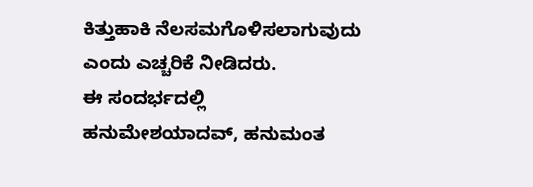ಕಿತ್ತುಹಾಕಿ ನೆಲಸಮಗೊಳಿಸಲಾಗುವುದು ಎಂದು ಎಚ್ಚರಿಕೆ ನೀಡಿದರು.
ಈ ಸಂದರ್ಭದಲ್ಲಿ ಹನುಮೇಶಯಾದವ್, ಹನುಮಂತ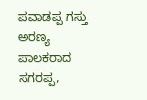ಪವಾಡಪ್ಪ ಗಸ್ತು ಅರಣ್ಯ ಪಾಲಕರಾದ ಸಗರಪ್ಪ,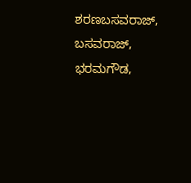ಶರಣಬಸವರಾಜ್, ಬಸವರಾಜ್, ಭರಮಗೌಡ,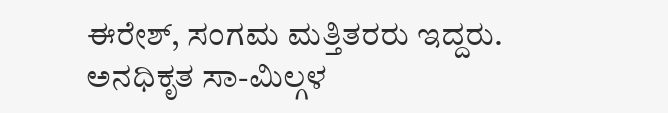ಈರೇಶ್, ಸಂಗಮ ಮತ್ತಿತರರು ಇದ್ದರು.
ಅನಧಿಕೃತ ಸಾ-ಮಿಲ್ಗಳ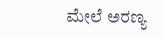ಮೇಲೆ ಅರಣ್ಯ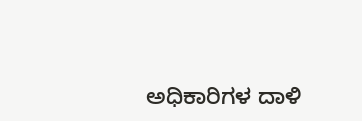ಅಧಿಕಾರಿಗಳ ದಾಳಿ